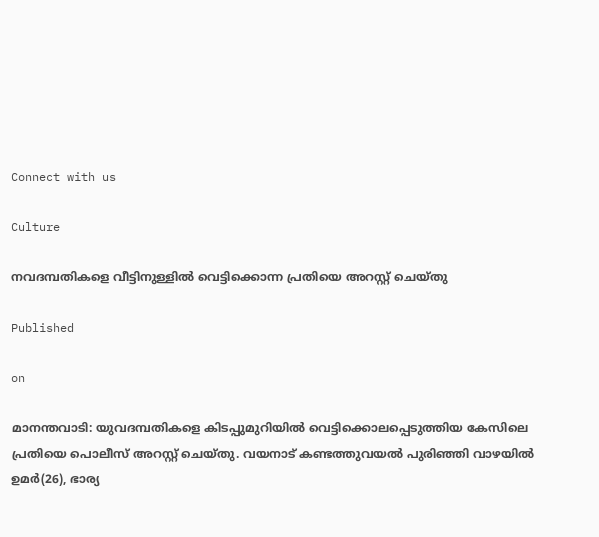Connect with us

Culture

നവദമ്പതികളെ വീട്ടിനുള്ളില്‍ വെട്ടിക്കൊന്ന പ്രതിയെ അറസ്റ്റ് ചെയ്തു

Published

on

മാനന്തവാടി: യുവദമ്പതികളെ കിടപ്പുമുറിയില്‍ വെട്ടിക്കൊലപ്പെടുത്തിയ കേസിലെ പ്രതിയെ പൊലീസ് അറസ്റ്റ് ചെയ്തു. വയനാട് കണ്ടത്തുവയല്‍ പുരിഞ്ഞി വാഴയില്‍ ഉമര്‍(26), ഭാര്യ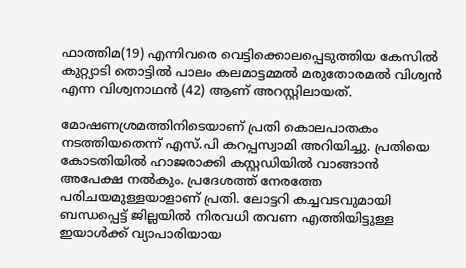ഫാത്തിമ(19) എന്നിവരെ വെട്ടിക്കൊലപ്പെടുത്തിയ കേസില്‍ കുറ്റ്യാടി തൊട്ടില്‍ പാലം കലമാട്ടമ്മല്‍ മരുതോരമല്‍ വിശ്വന്‍ എന്ന വിശ്വനാഥന്‍ (42) ആണ് അറസ്റ്റിലായത്.

മോഷണശ്രമത്തിനിടെയാണ് പ്രതി കൊലപാതകം നടത്തിയതെന്ന് എസ്.പി കറപ്പസ്വാമി അറിയിച്ചു. പ്രതിയെ കോടതിയില്‍ ഹാജരാക്കി കസ്റ്റഡിയില്‍ വാങ്ങാന്‍ അപേക്ഷ നല്‍കും. പ്രദേശത്ത് നേരത്തേ പരിചയമുള്ളയാളാണ് പ്രതി. ലോട്ടറി കച്ചവടവുമായി ബന്ധപ്പെട്ട് ജില്ലയില്‍ നിരവധി തവണ എത്തിയിട്ടുള്ള ഇയാള്‍ക്ക് വ്യാപാരിയായ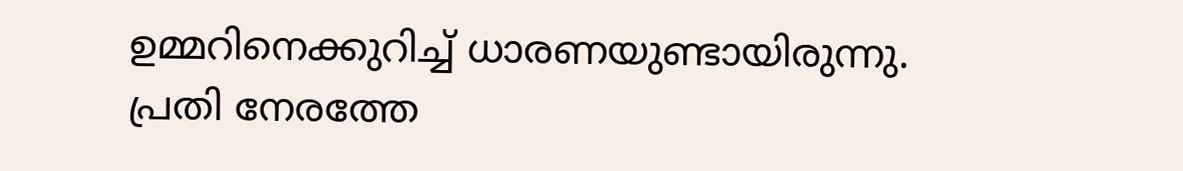ഉമ്മറിനെക്കുറിച്ച് ധാരണയുണ്ടായിരുന്നു. പ്രതി നേരത്തേ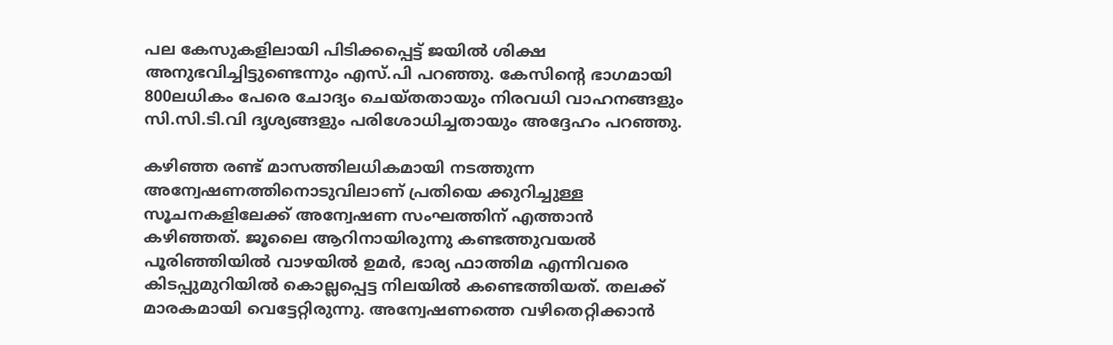പല കേസുകളിലായി പിടിക്കപ്പെട്ട് ജയില്‍ ശിക്ഷ അനുഭവിച്ചിട്ടുണ്ടെന്നും എസ്.പി പറഞ്ഞു. കേസിന്റെ ഭാഗമായി 800ലധികം പേരെ ചോദ്യം ചെയ്തതായും നിരവധി വാഹനങ്ങളും സി.സി.ടി.വി ദൃശ്യങ്ങളും പരിശോധിച്ചതായും അദ്ദേഹം പറഞ്ഞു.

കഴിഞ്ഞ രണ്ട് മാസത്തിലധികമായി നടത്തുന്ന അന്വേഷണത്തിനൊടുവിലാണ് പ്രതിയെ ക്കുറിച്ചുള്ള സൂചനകളിലേക്ക് അന്വേഷണ സംഘത്തിന് എത്താന്‍ കഴിഞ്ഞത്. ജൂലൈ ആറിനായിരുന്നു കണ്ടത്തുവയല്‍ പൂരിഞ്ഞിയില്‍ വാഴയില്‍ ഉമര്‍, ഭാര്യ ഫാത്തിമ എന്നിവരെ കിടപ്പുമുറിയില്‍ കൊല്ലപ്പെട്ട നിലയില്‍ കണ്ടെത്തിയത്. തലക്ക് മാരകമായി വെട്ടേറ്റിരുന്നു. അന്വേഷണത്തെ വഴിതെറ്റിക്കാന്‍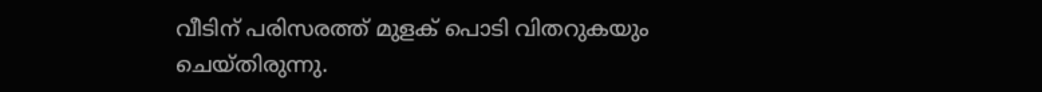വീടിന് പരിസരത്ത് മുളക് പൊടി വിതറുകയും ചെയ്തിരുന്നു.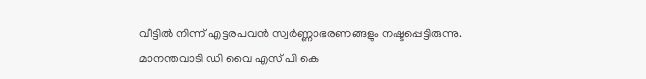വീട്ടില്‍ നിന്ന് എട്ടരപവന്‍ സ്വര്‍ണ്ണാഭരണങ്ങളും നഷ്ടപ്പെട്ടിരുന്നു. മാനന്തവാടി ഡി വൈ എസ് പി കെ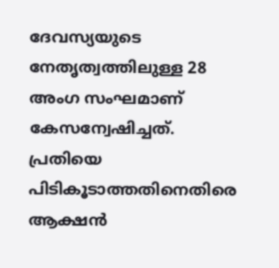ദേവസ്യയുടെ നേതൃത്വത്തിലുള്ള 28 അംഗ സംഘമാണ് കേസന്വേഷിച്ചത്. പ്രതിയെ പിടികൂടാത്തതിനെതിരെ ആക്ഷന്‍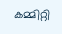കമ്മിറ്റി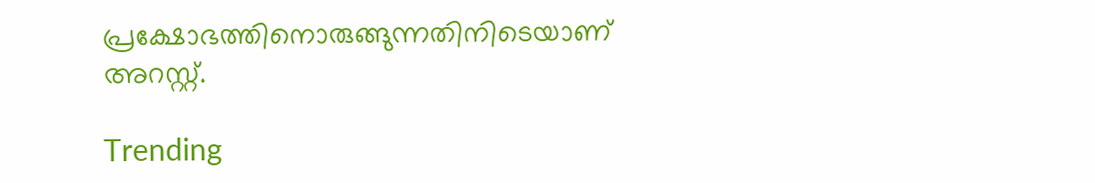പ്രക്ഷോഭത്തിനൊരുങ്ങുന്നതിനിടെയാണ് അറസ്റ്റ്.

Trending